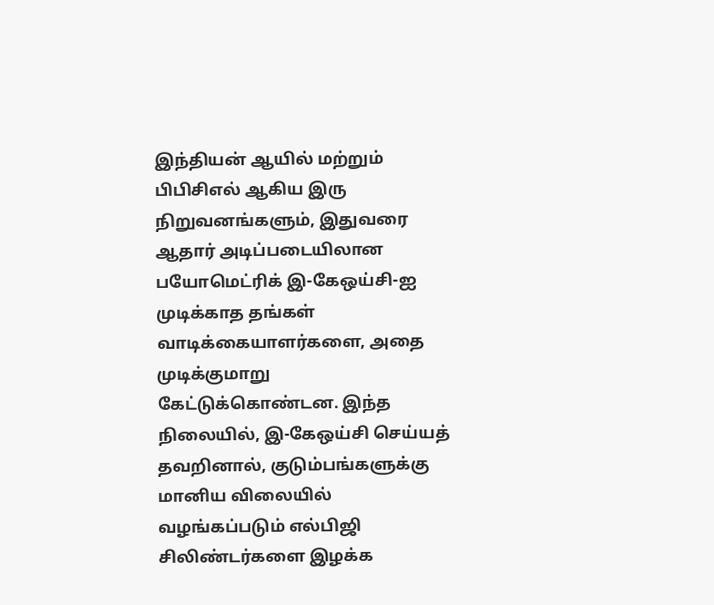இந்தியன் ஆயில் மற்றும் பிபிசிஎல் ஆகிய இரு நிறுவனங்களும், இதுவரை ஆதார் அடிப்படையிலான பயோமெட்ரிக் இ-கேஒய்சி-ஐ முடிக்காத தங்கள் வாடிக்கையாளர்களை, அதை முடிக்குமாறு கேட்டுக்கொண்டன. இந்த நிலையில், இ-கேஒய்சி செய்யத் தவறினால், குடும்பங்களுக்கு மானிய விலையில் வழங்கப்படும் எல்பிஜி சிலிண்டர்களை இழக்க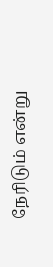நேரிடும் என்று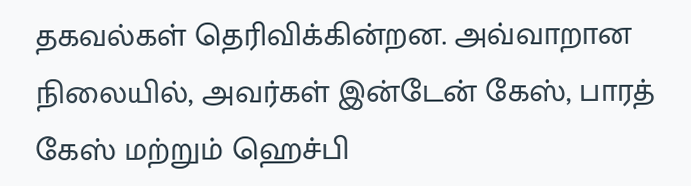தகவல்கள் தெரிவிக்கின்றன. அவ்வாறான நிலையில், அவர்கள் இன்டேன் கேஸ், பாரத் கேஸ் மற்றும் ஹெச்பி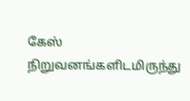கேஸ் நிறுவனங்களிடமிருந்து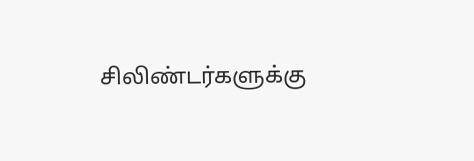சிலிண்டர்களுக்கு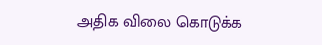அதிக விலை கொடுக்க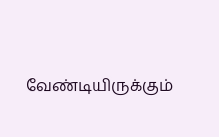வேண்டியிருக்கும்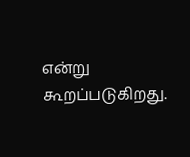என்று கூறப்படுகிறது.